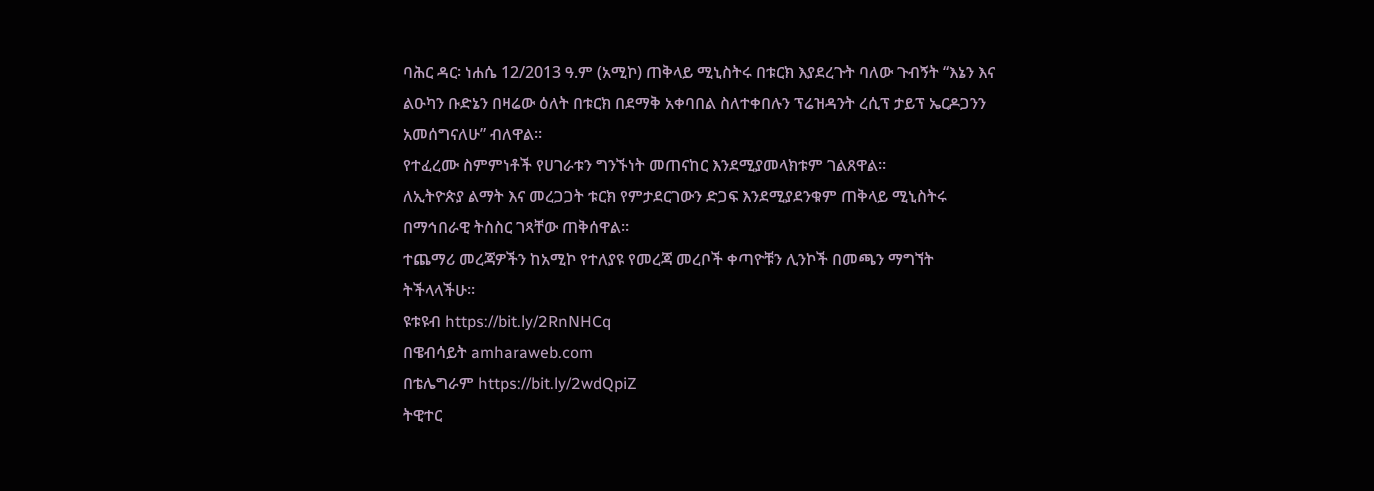ባሕር ዳር፡ ነሐሴ 12/2013 ዓ.ም (አሚኮ) ጠቅላይ ሚኒስትሩ በቱርክ እያደረጉት ባለው ጉብኝት “እኔን እና ልዑካን ቡድኔን በዛሬው ዕለት በቱርክ በደማቅ አቀባበል ስለተቀበሉን ፕሬዝዳንት ረሲፕ ታይፕ ኤርዶጋንን አመሰግናለሁ” ብለዋል።
የተፈረሙ ስምምነቶች የሀገራቱን ግንኙነት መጠናከር እንደሚያመላክቱም ገልጸዋል።
ለኢትዮጵያ ልማት እና መረጋጋት ቱርክ የምታደርገውን ድጋፍ እንደሚያደንቁም ጠቅላይ ሚኒስትሩ በማኅበራዊ ትስስር ገጻቸው ጠቅሰዋል።
ተጨማሪ መረጃዎችን ከአሚኮ የተለያዩ የመረጃ መረቦች ቀጣዮቹን ሊንኮች በመጫን ማግኘት ትችላላችሁ፡፡
ዩቱዩብ https://bit.ly/2RnNHCq
በዌብሳይት amharaweb.com
በቴሌግራም https://bit.ly/2wdQpiZ
ትዊተር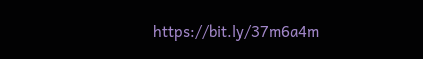https://bit.ly/37m6a4m